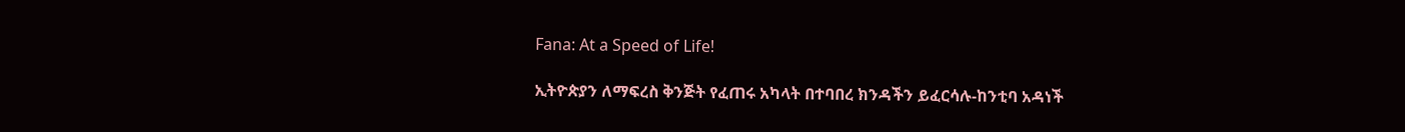Fana: At a Speed of Life!

ኢትዮጵያን ለማፍረስ ቅንጅት የፈጠሩ አካላት በተባበረ ክንዳችን ይፈርሳሉ-ከንቲባ አዳነች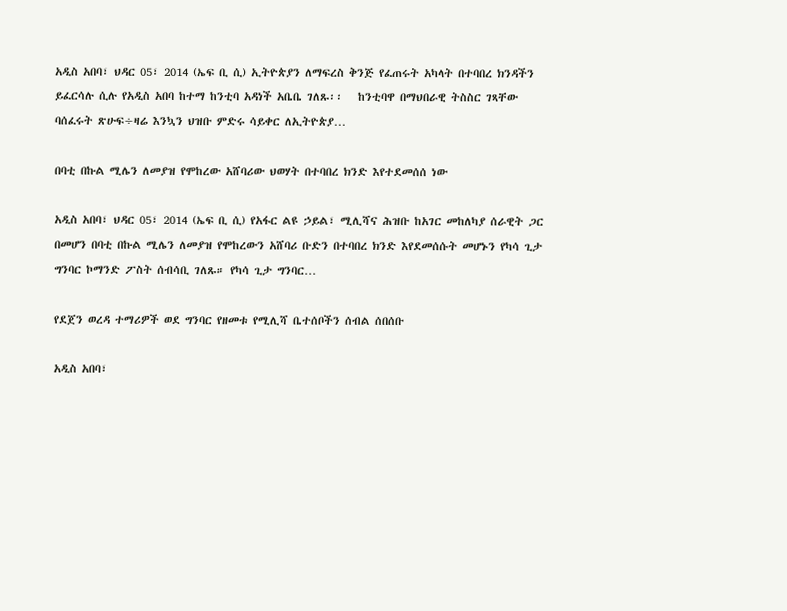አዲስ አበባ፣ ህዳር 05፣ 2014 (ኤፍ ቢ ሲ) ኢትዮጵያን ለማፍረስ ቅንጅ የፈጠሩት አካላት በተባበረ ክንዳችን ይፈርሳሉ ሲሉ የአዲስ አበባ ከተማ ከንቲባ አዳነች አቤቤ ገለጹ፡፡   ከንቲባዋ በማህበራዊ ትስስር ገጻቸው ባሰፈሩት ጽሁፍ÷ዛሬ እንኳን ህዝቡ ምድሩ ሳይቀር ለኢትዮጵያ…

በባቲ በኩል ሚሌን ለመያዝ የሞከረው አሸባሪው ህወሃት በተባበረ ክንድ እየተደመሰሰ ነው

አዲስ አበባ፣ ህዳር 05፣ 2014 (ኤፍ ቢ ሲ) የአፋር ልዩ ኃይል፣ ሚሊሻና ሕዝቡ ከአገር መከለካያ ሰራዊት ጋር በመሆን በባቲ በኩል ሚሌን ለመያዝ የሞከረውን አሸባሪ ቡድን በተባበረ ክንድ እየደመሰሱት መሆኑን የካሳ ጊታ ግንባር ኮማንድ ፖስት ሰብሳቢ ገለጹ። የካሳ ጊታ ግንባር…

የደጀን ወረዳ ተማሪዎች ወደ ግንባር የዘመቱ የሚሊሻ ቤተሰቦችን ሰብል ሰበሰቡ

አዲስ አበባ፣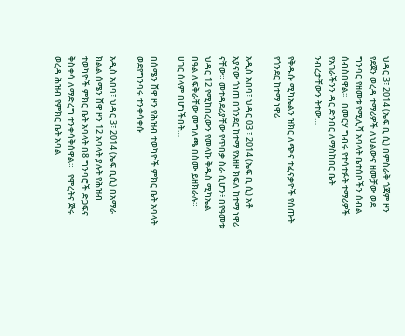ህዳር 3፣ 2014 (ኤፍ ቢ ሲ) በምስራቅ ጎጃም ዞን የደጀን ወረዳ ተማሪዎች ለህልውና ዘመቻው ወደ ግንባር የዘመቱ የሚሊሻ አባላት ቤተሰቦችን ሰብል ሰብስበዋል፡፡   በመርሃ ግብሩ የተሳተፉት ተማሪዎች የአገራችንን ዳር ድንበር ለማስከበር ቤት ንብረታቸውን ትተው…

የቅዱሱ ሚካኤልን ዝክር ለጭና ተፈናቃዮች የሰጡት የጎንደር ከተማ ነዋሪ

አዲስ አበባ፣ ህዳር 03 ፣ 2014 (ኤፍ ቢ ሲ) አቶ አያናው ጎነጠ በጎንደር ከተማ የአዘዞ ክፍለ ከተማ ነዋሪ ናቸው። መተዳደሪያቸው የጥበቃ ስራ ሲሆን፥ በየዓመቱ ህዳር 12 የሚከበረውን የመላኩ ቅዱስ ሚካኤል በዓል ለፍቅራቸው መግለጫ በስሙ ይዘክራሉ።   ሀገር ሰላም በሆነችበት…

በሰሜን ሸዋ ዞን የሕዝብ ተወካዮች ምክር ቤት አባላት ወደየግንባሩ ተንቀሳቀሱ

አዲስ አበባ፣ ህዳር 3፣ 2014 (ኤፍ ቢሲ) በአማራ ክልል ሰሜን ሸዋ ዞን 12 አባላት ያሉት የሕዝብ ተወካዮች ምክር ቤት አባላት በ8 ግንባሮች ድጋፍና ቅስቀሳ ለማድረግ ተንቀሳቅሰዋል።   የሞረትና ጅሩ ወረዳ ሕዝብ የምክር ቤት አባል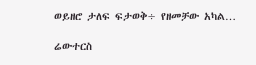ወይዘሮ ታለፍ ፍታወቅ÷ የዘመቻው አካል…

ሬውተርስ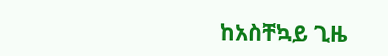ከአስቸኳይ ጊዜ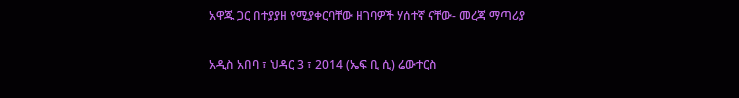አዋጁ ጋር በተያያዘ የሚያቀርባቸው ዘገባዎች ሃሰተኛ ናቸው- መረጃ ማጣሪያ

አዲስ አበባ ፣ ህዳር 3 ፣ 2014 (ኤፍ ቢ ሲ) ሬውተርስ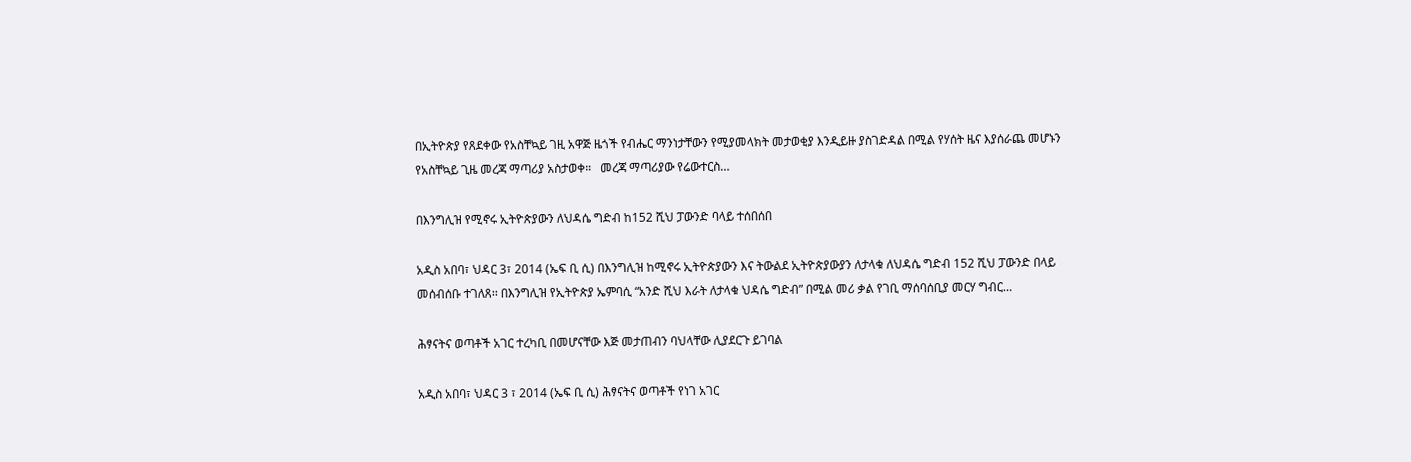በኢትዮጵያ የጸደቀው የአስቸኳይ ገዚ አዋጅ ዜጎች የብሔር ማንነታቸውን የሚያመላክት መታወቂያ እንዲይዙ ያስገድዳል በሚል የሃሰት ዜና እያሰራጨ መሆኑን የአስቸኳይ ጊዜ መረጃ ማጣሪያ አስታወቀ።   መረጃ ማጣሪያው የሬውተርስ…

በእንግሊዝ የሚኖሩ ኢትዮጵያውን ለህዳሴ ግድብ ከ152 ሺህ ፓውንድ ባላይ ተሰበሰበ

አዲስ አበባ፣ ህዳር 3፣ 2014 (ኤፍ ቢ ሲ) በእንግሊዝ ከሚኖሩ ኢትዮጵያውን እና ትውልደ ኢትዮጵያውያን ለታላቁ ለህዳሴ ግድብ 152 ሺህ ፓውንድ በላይ መሰብሰቡ ተገለጸ፡፡ በእንግሊዝ የኢትዮጵያ ኤምባሲ “አንድ ሺህ እራት ለታላቁ ህዳሴ ግድብ” በሚል መሪ ቃል የገቢ ማሰባሰቢያ መርሃ ግብር…

ሕፃናትና ወጣቶች አገር ተረካቢ በመሆናቸው እጅ መታጠብን ባህላቸው ሊያደርጉ ይገባል

አዲስ አበባ፣ ህዳር 3 ፣ 2014 (ኤፍ ቢ ሲ) ሕፃናትና ወጣቶች የነገ አገር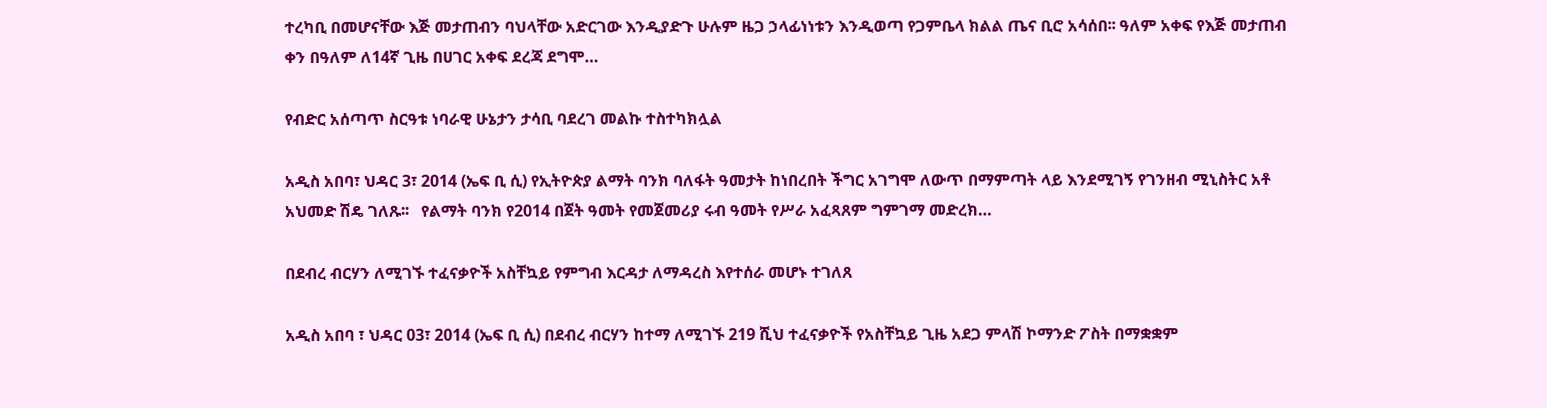ተረካቢ በመሆናቸው እጅ መታጠብን ባህላቸው አድርገው እንዲያድጉ ሁሉም ዜጋ ኃላፊነነቱን እንዲወጣ የጋምቤላ ክልል ጤና ቢሮ አሳሰበ፡፡ ዓለም አቀፍ የእጅ መታጠብ ቀን በዓለም ለ14ኛ ጊዜ በሀገር አቀፍ ደረጃ ደግሞ…

የብድር አሰጣጥ ስርዓቱ ነባራዊ ሁኔታን ታሳቢ ባደረገ መልኩ ተስተካክሏል

አዲስ አበባ፣ ህዳር 3፣ 2014 (ኤፍ ቢ ሲ) የኢትዮጵያ ልማት ባንክ ባለፋት ዓመታት ከነበረበት ችግር አገግሞ ለውጥ በማምጣት ላይ እንደሚገኝ የገንዘብ ሚኒስትር አቶ አህመድ ሽዴ ገለጹ፡፡   የልማት ባንክ የ2014 በጀት ዓመት የመጀመሪያ ሩብ ዓመት የሥራ አፈጻጸም ግምገማ መድረክ…

በደብረ ብርሃን ለሚገኙ ተፈናቃዮች አስቸኳይ የምግብ እርዳታ ለማዳረስ እየተሰራ መሆኑ ተገለጸ

አዲስ አበባ ፣ ህዳር 03፣ 2014 (ኤፍ ቢ ሲ) በደብረ ብርሃን ከተማ ለሚገኙ 219 ሺህ ተፈናቃዮች የአስቸኳይ ጊዜ አደጋ ምላሽ ኮማንድ ፖስት በማቋቋም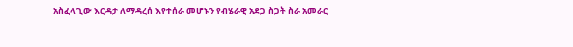አስፈላጊው እርዳታ ለማዳረሰ እየተሰራ መሆኑን የብሄራዊ አደጋ ስጋት ስራ አመራር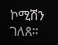ኮሚሽን ገለጸ።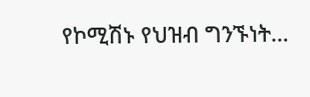የኮሚሽኑ የህዝብ ግንኙነት…